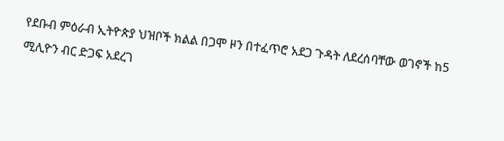የደቡብ ምዕራብ ኢትዮጵያ ህዝቦች ክልል በጋሞ ዞን በተፈጥሮ አደጋ ጉዳት ለደረሰባቸው ወገኖች ከ5 ሚሊዮን ብር ድጋፍ አደረገ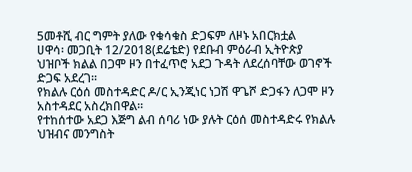5መቶሺ ብር ግምት ያለው የቁሳቁስ ድጋፍም ለዞኑ አበርክቷል
ሀዋሳ፡ መጋቢት 12/2018(ደሬቴድ) የደቡብ ምዕራብ ኢትዮጵያ ህዝቦች ክልል በጋሞ ዞን በተፈጥሮ አደጋ ጉዳት ለደረሰባቸው ወገኖች ድጋፍ አደረገ።
የክልሉ ርዕሰ መስተዳድር ዶ/ር ኢንጂነር ነጋሽ ዋጌሾ ድጋፋን ለጋሞ ዞን አስተዳደር አስረክበዋል።
የተከሰተው አደጋ እጅግ ልብ ሰባሪ ነው ያሉት ርዕሰ መስተዳድሩ የክልሉ ህዝብና መንግስት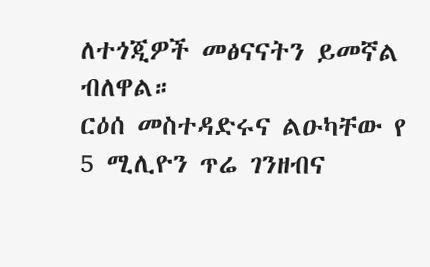ለተጎጂዎች መፅናናትን ይመኛል ብለዋል።
ርዕሰ መስተዳድሩና ልዑካቸው የ 5 ሚሊዮን ጥሬ ገንዘብና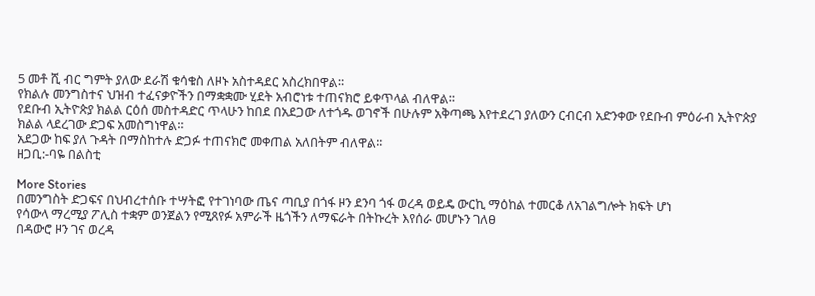5 መቶ ሺ ብር ግምት ያለው ደራሽ ቁሳቁስ ለዞኑ አስተዳደር አስረክበዋል።
የክልሉ መንግስተና ህዝብ ተፈናቃዮችን በማቋቋሙ ሂደት አብሮነቱ ተጠናክሮ ይቀጥላል ብለዋል።
የደቡብ ኢትዮጵያ ክልል ርዕሰ መስተዳድር ጥላሁን ከበደ በአደጋው ለተጎዱ ወገኖች በሁሉም አቅጣጫ እየተደረገ ያለውን ርብርብ አድንቀው የደቡብ ምዕራብ ኢትዮጵያ ክልል ላደረገው ድጋፍ አመስግነዋል።
አደጋው ከፍ ያለ ጉዳት በማስከተሉ ድጋፉ ተጠናክሮ መቀጠል አለበትም ብለዋል፡፡
ዘጋቢ:-ባዬ በልስቲ

More Stories
በመንግስት ድጋፍና በህብረተሰቡ ተሣትፎ የተገነባው ጤና ጣቢያ በጎፋ ዞን ደንባ ጎፋ ወረዳ ወይዴ ውርኪ ማዕከል ተመርቆ ለአገልግሎት ክፍት ሆነ
የሳውላ ማረሚያ ፖሊስ ተቋም ወንጀልን የሚጸየፉ አምራች ዜጎችን ለማፍራት በትኩረት እየሰራ መሆኑን ገለፀ
በዳውሮ ዞን ገና ወረዳ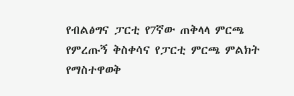የብልፅግና ፓርቲ የ7ኛው ጠቅላላ ምርጫ የምረጡኝ ቅስቀሳና የፓርቲ ምርጫ ምልክት የማስተዋወቅ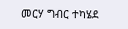መርሃ ግብር ተካሄደ